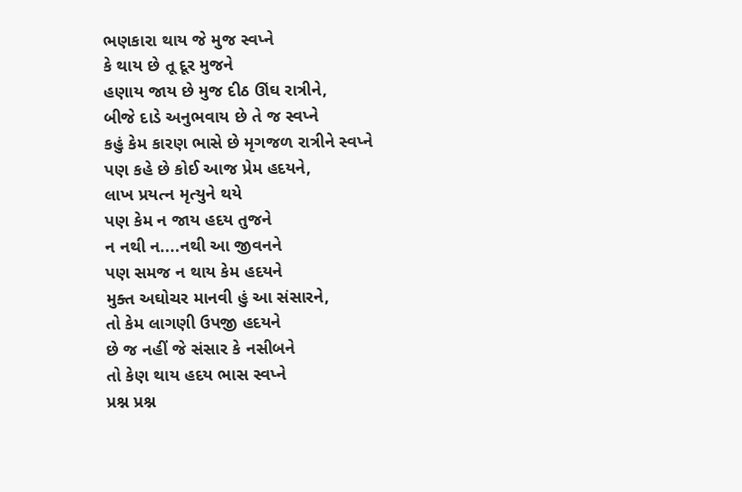ભણકારા થાય જે મુજ સ્વપ્ને
કે થાય છે તૂ દૂર મુજને
હણાય જાય છે મુજ દીઠ ઊંઘ રાત્રીને,
બીજે દાડે અનુભવાય છે તે જ સ્વપ્ને
કહું કેમ કારણ ભાસે છે મૃગજળ રાત્રીને સ્વપ્ને
પણ કહે છે કોઈ આજ પ્રેમ હદયને,
લાખ પ્રયત્ન મૃત્યુને થયે
પણ કેમ ન જાય હદય તુજને
ન નથી ન....નથી આ જીવનને
પણ સમજ ન થાય કેમ હદયને
મુક્ત અઘોચર માનવી હું આ સંસારને,
તો કેમ લાગણી ઉપજી હદયને
છે જ નહીં જે સંસાર કે નસીબને
તો કેણ થાય હદય ભાસ સ્વપ્ને
પ્રશ્ન પ્રશ્ન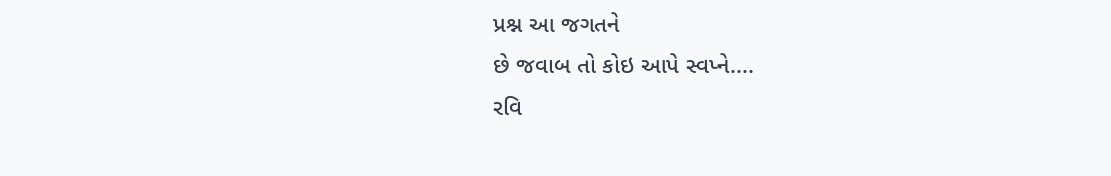પ્રશ્ન આ જગતને
છે જવાબ તો કોઇ આપે સ્વપ્ને....
રવિ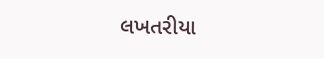લખતરીયા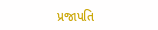પ્રજાપતિ